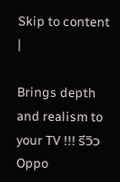Skip to content
|

Brings depth and realism to your TV !!! รีวิว Oppo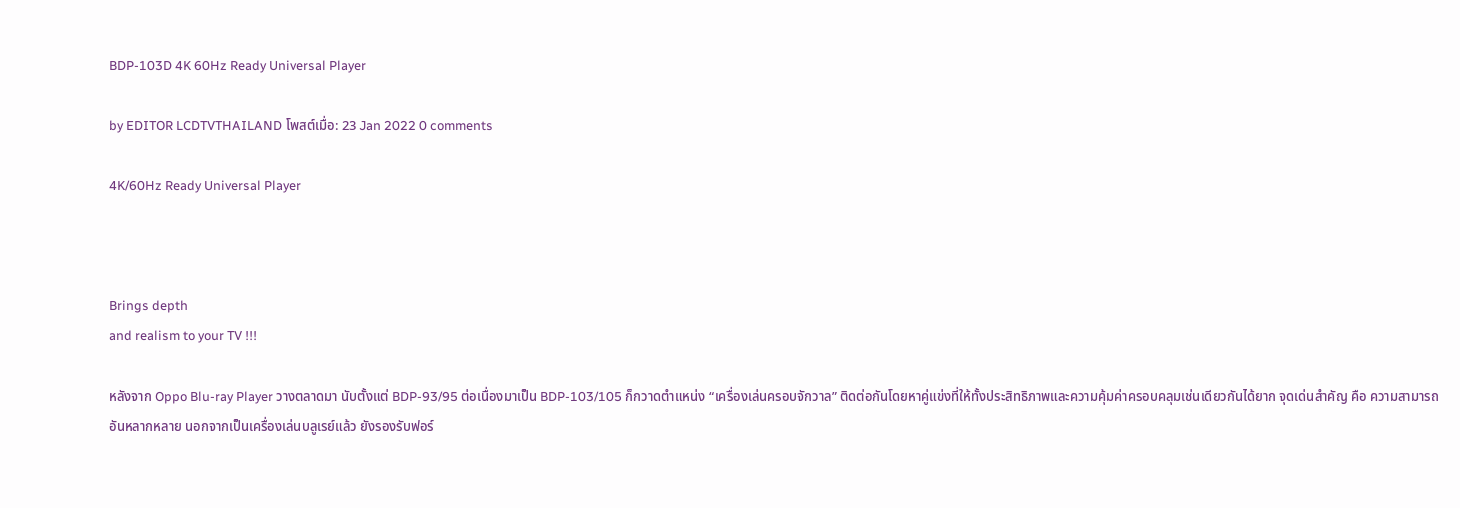BDP-103D 4K 60Hz Ready Universal Player

by EDITOR LCDTVTHAILAND โพสต์เมื่อ: 23 Jan 2022 0 comments

4K/60Hz Ready Universal Player



Brings depth
and realism to your TV !!!

หลังจาก Oppo Blu-ray Player วางตลาดมา นับตั้งแต่ BDP-93/95 ต่อเนื่องมาเป็น BDP-103/105 ก็กวาดตำแหน่ง “เครื่องเล่นครอบจักวาล” ติดต่อกันโดยหาคู่แข่งที่ให้ทั้งประสิทธิภาพและความคุ้มค่าครอบคลุมเช่นเดียวกันได้ยาก จุดเด่นสำคัญ คือ ความสามารถอันหลากหลาย นอกจากเป็นเครื่องเล่นบลูเรย์แล้ว ยังรองรับฟอร์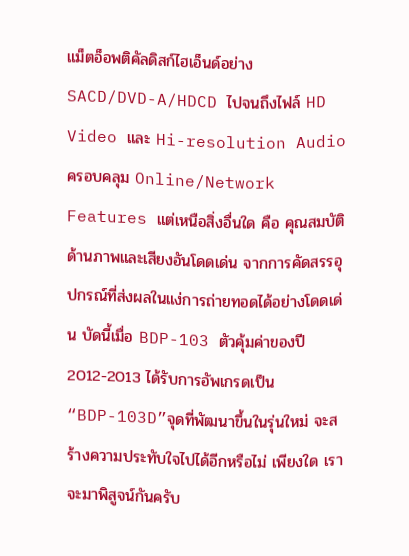แม็ตอ็อพติคัลดิสก์ไฮเอ็นด์อย่าง SACD/DVD-A/HDCD ไปจนถึงไฟล์ HD Video และ Hi-resolution Audio ครอบคลุม Online/Network Features แต่เหนือสิ่งอื่นใด คือ คุณสมบัติด้านภาพและเสียงอันโดดเด่น จากการคัดสรรอุปกรณ์ที่ส่งผลในแง่การถ่ายทอดได้อย่างโดดเด่น บัดนี้เมื่อ BDP-103 ตัวคุ้มค่าของปี 2012-2013 ได้รับการอัพเกรดเป็น “BDP-103D”จุดที่พัฒนาขึ้นในรุ่นใหม่ จะสร้างความประทับใจไปได้อีกหรือไม่ เพียงใด เราจะมาพิสูจน์กันครับ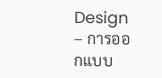Design – การออกแบบ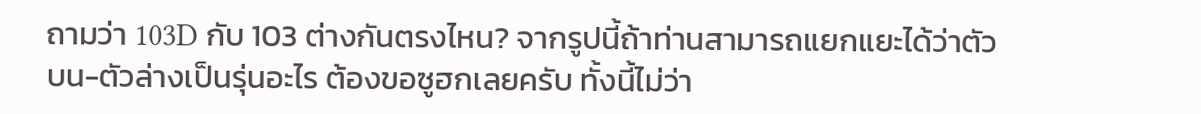ถามว่า 103D กับ 103 ต่างกันตรงไหน? จากรูปนี้ถ้าท่านสามารถแยกแยะได้ว่าตัวบน-ตัวล่างเป็นรุ่นอะไร ต้องขอซูฮกเลยครับ ทั้งนี้ไม่ว่า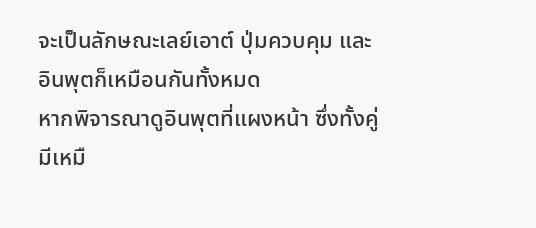จะเป็นลักษณะเลย์เอาต์ ปุ่มควบคุม และอินพุตก็เหมือนกันทั้งหมด
หากพิจารณาดูอินพุตที่แผงหน้า ซึ่งทั้งคู่มีเหมื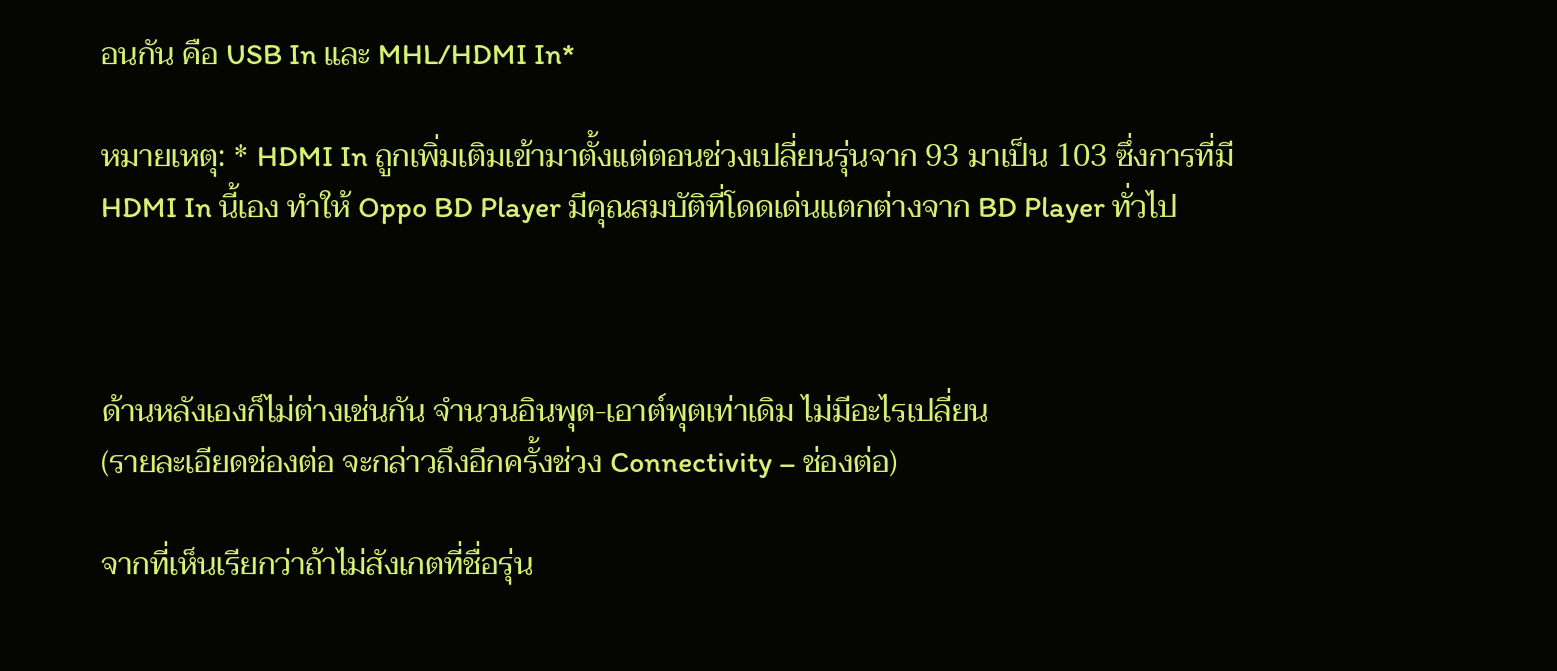อนกัน คือ USB In และ MHL/HDMI In*

หมายเหตุ: * HDMI In ถูกเพิ่มเติมเข้ามาตั้งแต่ตอนช่วงเปลี่ยนรุ่นจาก 93 มาเป็น 103 ซึ่งการที่มี HDMI In นี้เอง ทำให้ Oppo BD Player มีคุณสมบัติที่โดดเด่นแตกต่างจาก BD Player ทั่วไป



ด้านหลังเองก็ไม่ต่างเช่นกัน จำนวนอินพุต-เอาต์พุตเท่าเดิม ไม่มีอะไรเปลี่ยน
(รายละเอียดช่องต่อ จะกล่าวถึงอีกครั้งช่วง Connectivity – ช่องต่อ)

จากที่เห็นเรียกว่าถ้าไม่สังเกตที่ชื่อรุ่น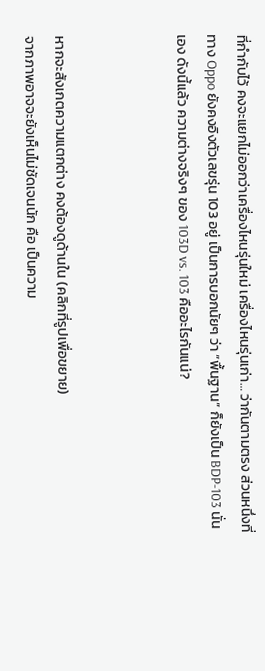ที่กำกับไว้ คงจะแยกไม่ออกว่าเครื่องไหนรุ่นใหม่ เครื่องไหนรุ่นเก่า… ว่ากันตามตรง ส่วนหนึ่งที่ทาง Oppo ยังคงอิงตัวเลขรุ่น 103 อยู่ เป็นการบอกนัยๆ ว่า “พื้นฐาน” ก็ยังเป็น BDP-103 นั่นเอง ดังนี้แล้ว ความต่างจริงๆ ของ 103D vs. 103 คืออะไรกันแน่?



หากจะสังเกตความแตกต่าง คงต้องดูด้านใน (คลิกที่รูปเพื่อขยาย)
จากภาพอาจจะยังเห็นไม่ชัดเจนนัก คือ เป็นความ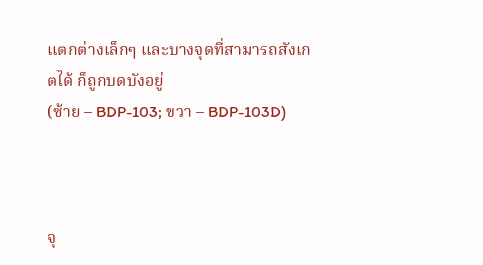แตกต่างเล็กๆ และบางจุดที่สามารถสังเกตได้ ก็ถูกบดบังอยู่
(ซ้าย – BDP-103; ขวา – BDP-103D)



จุ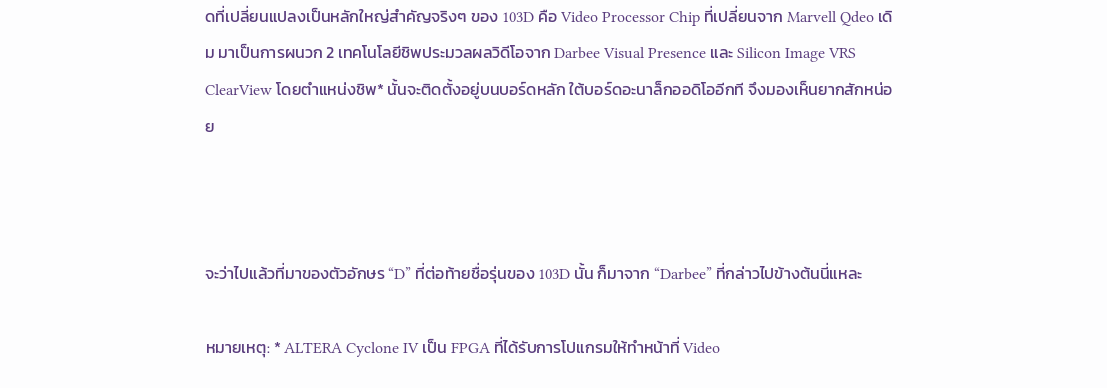ดที่เปลี่ยนแปลงเป็นหลักใหญ่สำคัญจริงๆ ของ 103D คือ Video Processor Chip ที่เปลี่ยนจาก Marvell Qdeo เดิม มาเป็นการผนวก 2 เทคโนโลยีชิพประมวลผลวิดีโอจาก Darbee Visual Presence และ Silicon Image VRS ClearView โดยตำแหน่งชิพ* นั้นจะติดตั้งอยู่บนบอร์ดหลัก ใต้บอร์ดอะนาล็กออดิโออีกที จึงมองเห็นยากสักหน่อย



จะว่าไปแล้วที่มาของตัวอักษร “D” ที่ต่อท้ายชื่อรุ่นของ 103D นั้น ก็มาจาก “Darbee” ที่กล่าวไปข้างต้นนี่แหละ

หมายเหตุ: * ALTERA Cyclone IV เป็น FPGA ที่ได้รับการโปแกรมให้ทำหน้าที่ Video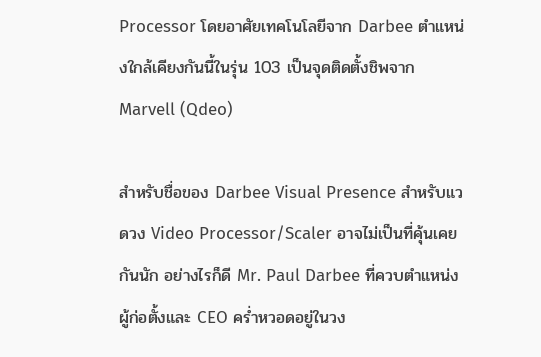Processor โดยอาศัยเทคโนโลยีจาก Darbee ตำแหน่งใกล้เคียงกันนี้ในรุ่น 103 เป็นจุดติดตั้งชิพจาก Marvell (Qdeo)

สำหรับชื่อของ Darbee Visual Presence สำหรับแวดวง Video Processor/Scaler อาจไม่เป็นที่คุ้นเคยกันนัก อย่างไรก็ดี Mr. Paul Darbee ที่ควบตำแหน่งผู้ก่อตั้งและ CEO คร่ำหวอดอยู่ในวง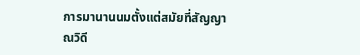การมานานนมตั้งแต่สมัยที่สัญญาณวิดี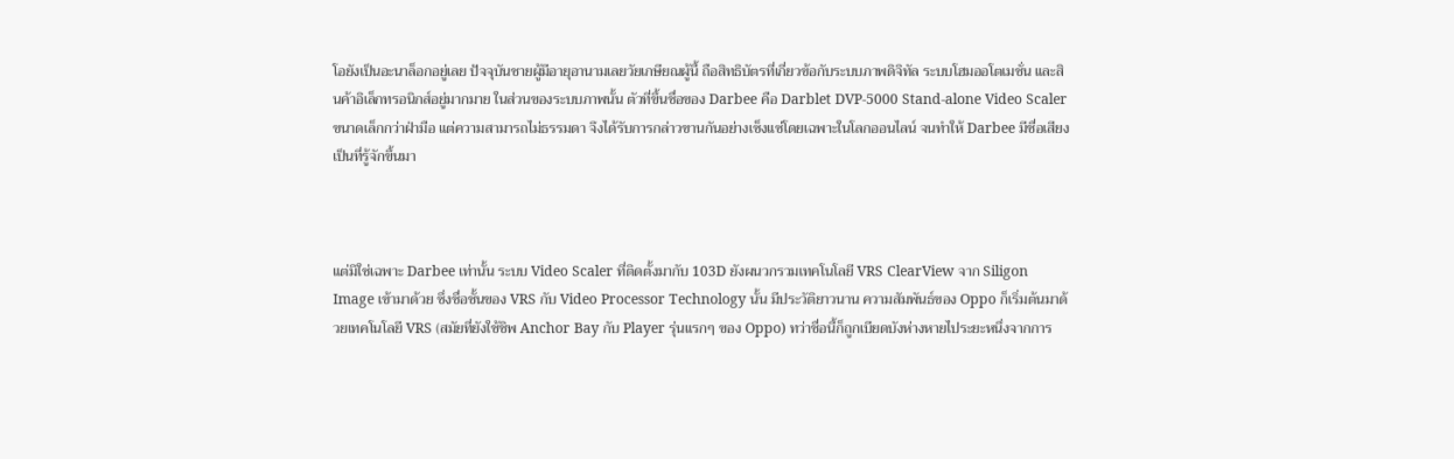โอยังเป็นอะนาล็อกอยู่เลย ปัจจุบันชายผู้มีอายุอานามเลยวัยเกษียณผู้นี้ ถือสิทธิบัตรที่เกี่ยวข้อกับระบบภาพดิจิทัล ระบบโฮมออโตเมชั่น และสินค้าอิเล็กทรอนิกส์อยู่มากมาย ในส่วนของระบบภาพนั้น ตัวที่ขึ้นชื่อของ Darbee คือ Darblet DVP-5000 Stand-alone Video Scaler ขนาดเล็กกว่าฝ่ามือ แต่ความสามารถไม่ธรรมดา จึงได้รับการกล่าวขานกันอย่างเซ็งแซ่โดยเฉพาะในโลกออนไลน์ จนทำให้ Darbee มีชื่อเสียงเป็นที่รู้จักขึ้นมา



แต่มิใช่เฉพาะ Darbee เท่านั้น ระบบ Video Scaler ที่ติดตั้งมากับ 103D ยังผนวกรวมเทคโนโลยี VRS ClearView จาก Siligon Image เข้ามาด้วย ซึ่งชื่อชั้นของ VRS กับ Video Processor Technology นั้น มีประวัติยาวนาน ความสัมพันธ์ของ Oppo ก็เริ่มต้นมาด้วยเทคโนโลยี VRS (สมัยที่ยังใช้ชิพ Anchor Bay กับ Player รุ่นแรกๆ ของ Oppo) ทว่าชื่อนี้ก็ถูกเบียดบังห่างหายไประยะหนึ่งจากการ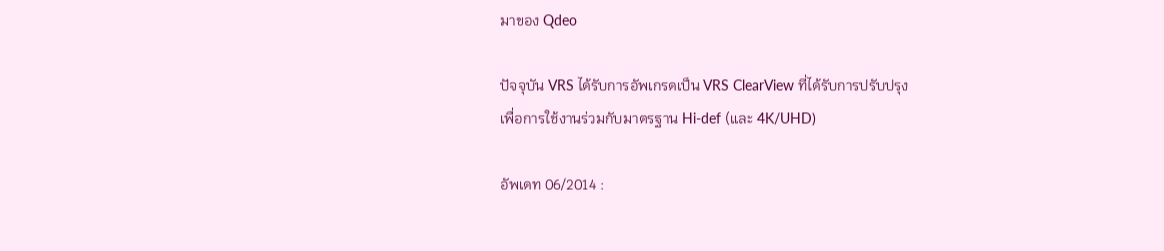มาของ Qdeo

ปัจจุบัน VRS ได้รับการอัพเกรดเป็น VRS ClearView ที่ได้รับการปรับปรุง
เพื่อการใช้งานร่วมกับมาตรฐาน Hi-def (และ 4K/UHD)

อัพเดท 06/2014 :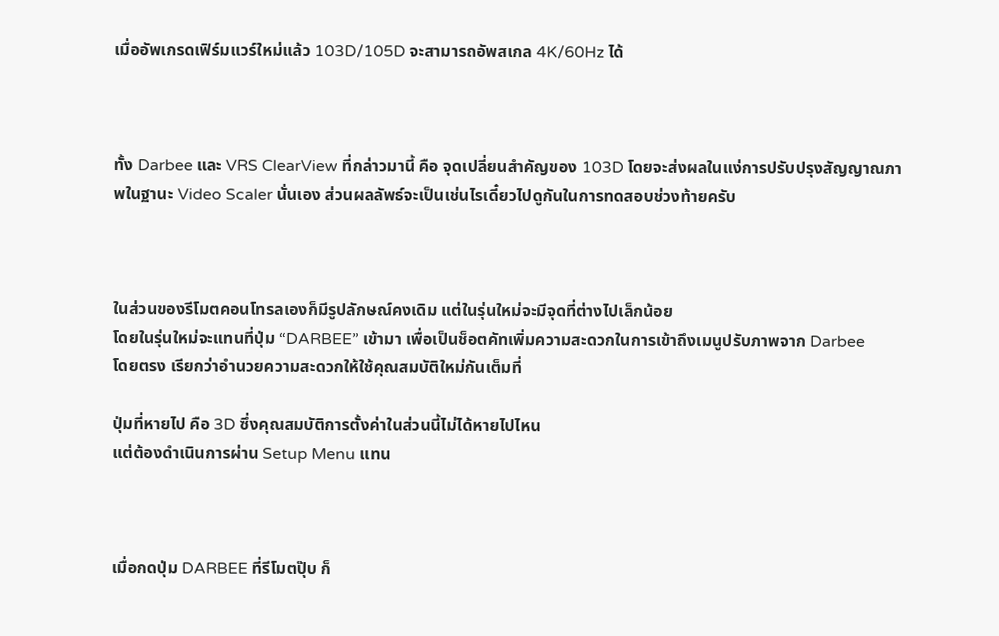เมื่ออัพเกรดเฟิร์มแวร์ใหม่แล้ว 103D/105D จะสามารถอัพสเกล 4K/60Hz ได้



ทั้ง Darbee และ VRS ClearView ที่กล่าวมานี้ คือ จุดเปลี่ยนสำคัญของ 103D โดยจะส่งผลในแง่การปรับปรุงสัญญาณภาพในฐานะ Video Scaler นั่นเอง ส่วนผลลัพธ์จะเป็นเช่นไรเดี๋ยวไปดูกันในการทดสอบช่วงท้ายครับ



ในส่วนของรีโมตคอนโทรลเองก็มีรูปลักษณ์คงเดิม แต่ในรุ่นใหม่จะมีจุดที่ต่างไปเล็กน้อย
โดยในรุ่นใหม่จะแทนที่ปุ่ม “DARBEE” เข้ามา เพื่อเป็นช็อตคัทเพิ่มความสะดวกในการเข้าถึงเมนูปรับภาพจาก Darbee
โดยตรง เรียกว่าอำนวยความสะดวกให้ใช้คุณสมบัติใหม่กันเต็มที่

ปุ่มที่หายไป คือ 3D ซึ่งคุณสมบัติการตั้งค่าในส่วนนี้ไม่ได้หายไปไหน
แต่ต้องดำเนินการผ่าน Setup Menu แทน



เมื่อกดปุ่ม DARBEE ที่รีโมตปุ๊บ ก็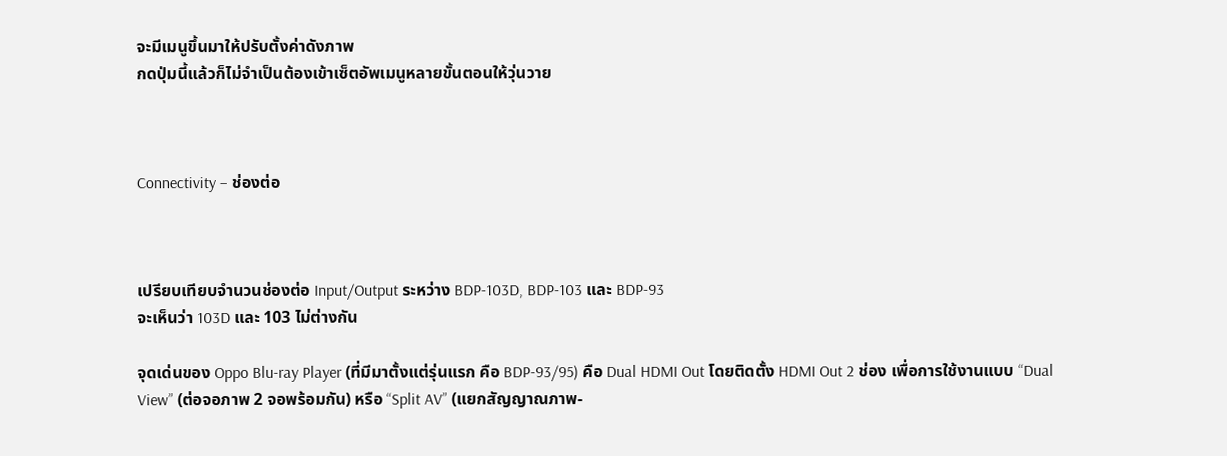จะมีเมนูขึ้นมาให้ปรับตั้งค่าดังภาพ
กดปุ่มนี้แล้วก็ไม่จำเป็นต้องเข้าเซ็ตอัพเมนูหลายขั้นตอนให้วุ่นวาย



Connectivity – ช่องต่อ



เปรียบเทียบจำนวนช่องต่อ Input/Output ระหว่าง BDP-103D, BDP-103 และ BDP-93
จะเห็นว่า 103D และ 103 ไม่ต่างกัน

จุดเด่นของ Oppo Blu-ray Player (ที่มีมาตั้งแต่รุ่นแรก คือ BDP-93/95) คือ Dual HDMI Out โดยติดตั้ง HDMI Out 2 ช่อง เพื่อการใช้งานแบบ “Dual View” (ต่อจอภาพ 2 จอพร้อมกัน) หรือ “Split AV” (แยกสัญญาณภาพ-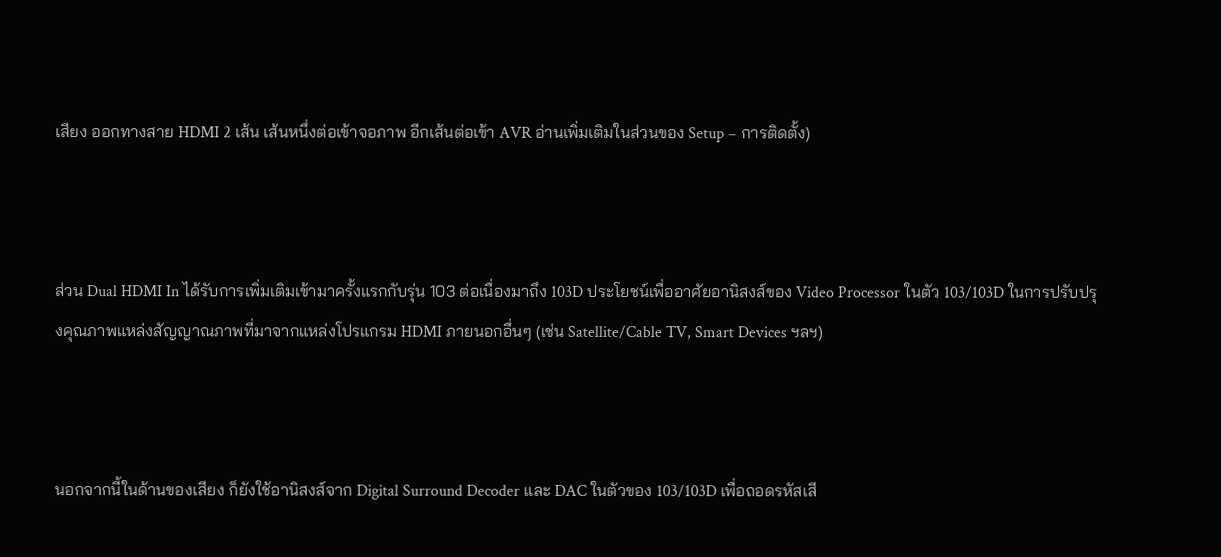เสียง ออกทางสาย HDMI 2 เส้น เส้นหนึ่งต่อเข้าจอภาพ อีกเส้นต่อเข้า AVR อ่านเพิ่มเติมในส่วนของ Setup – การติดตั้ง)



ส่วน Dual HDMI In ได้รับการเพิ่มเติมเข้ามาครั้งแรกกับรุ่น 103 ต่อเนื่องมาถึง 103D ประโยชน์เพื่ออาศัยอานิสงส์ของ Video Processor ในตัว 103/103D ในการปรับปรุงคุณภาพแหล่งสัญญาณภาพที่มาจากแหล่งโปรแกรม HDMI ภายนอกอื่นๆ (เช่น Satellite/Cable TV, Smart Devices ฯลฯ)



นอกจากนี้ในด้านของเสียง ก็ยังใช้อานิสงส์จาก Digital Surround Decoder และ DAC ในตัวของ 103/103D เพื่อถอดรหัสเสี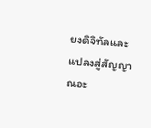ยงดิจิทัลและแปลงสู่สัญญาณอะ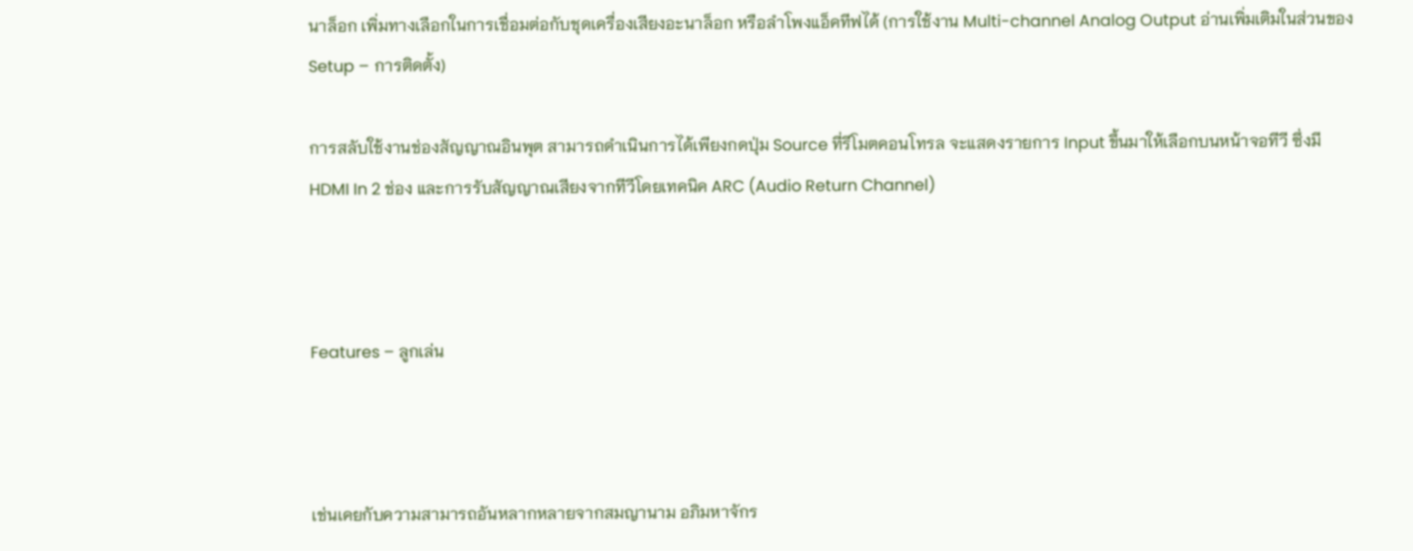นาล็อก เพิ่มทางเลือกในการเชื่อมต่อกับชุดเครื่องเสียงอะนาล็อก หรือลำโพงแอ็คทีฟได้ (การใช้งาน Multi-channel Analog Output อ่านเพิ่มเติมในส่วนของ Setup – การติดตั้ง)

การสลับใช้งานช่องสัญญาณอินพุต สามารถดำเนินการได้เพียงกดปุ่ม Source ที่รีโมตคอนโทรล จะแสดงรายการ Input ขึ้นมาให้เลือกบนหน้าจอทีวี ซึ่งมี HDMI In 2 ช่อง และการรับสัญญาณเสียงจากทีวีโดยเทคนิค ARC (Audio Return Channel)



Features – ลูกเล่น



เช่นเคยกับความสามารถอันหลากหลายจากสมญานาม อภิมหาจักร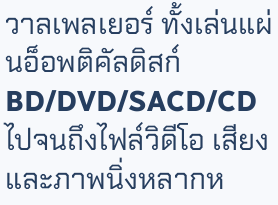วาลเพลเยอร์ ทั้งเล่นแผ่นอ็อพติคัลดิสก์ BD/DVD/SACD/CD ไปจนถึงไฟล์วิดีโอ เสียง และภาพนิ่งหลากห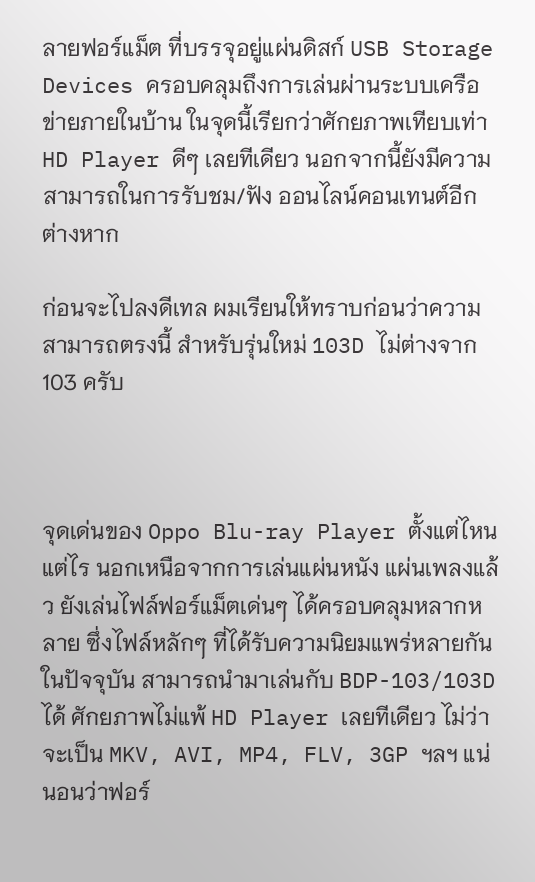ลายฟอร์แม็ต ที่บรรจุอยู่แผ่นดิสก์ USB Storage Devices ครอบคลุมถึงการเล่นผ่านระบบเครือข่ายภายในบ้าน ในจุดนี้เรียกว่าศักยภาพเทียบเท่า HD Player ดีๆ เลยทีเดียว นอกจากนี้ยังมีความสามารถในการรับชม/ฟัง ออนไลน์คอนเทนต์อีกต่างหาก

ก่อนจะไปลงดีเทล ผมเรียนให้ทราบก่อนว่าความสามารถตรงนี้ สำหรับรุ่นใหม่ 103D ไม่ต่างจาก 103 ครับ



จุดเด่นของ Oppo Blu-ray Player ตั้งแต่ไหนแต่ไร นอกเหนือจากการเล่นแผ่นหนัง แผ่นเพลงแล้ว ยังเล่นไฟล์ฟอร์แม็ตเด่นๆ ได้ครอบคลุมหลากหลาย ซึ่งไฟล์หลักๆ ที่ได้รับความนิยมแพร่หลายกันในปัจจุบัน สามารถนำมาเล่นกับ BDP-103/103D ได้ ศักยภาพไม่แพ้ HD Player เลยทีเดียว ไม่ว่าจะเป็น MKV, AVI, MP4, FLV, 3GP ฯลฯ แน่นอนว่าฟอร์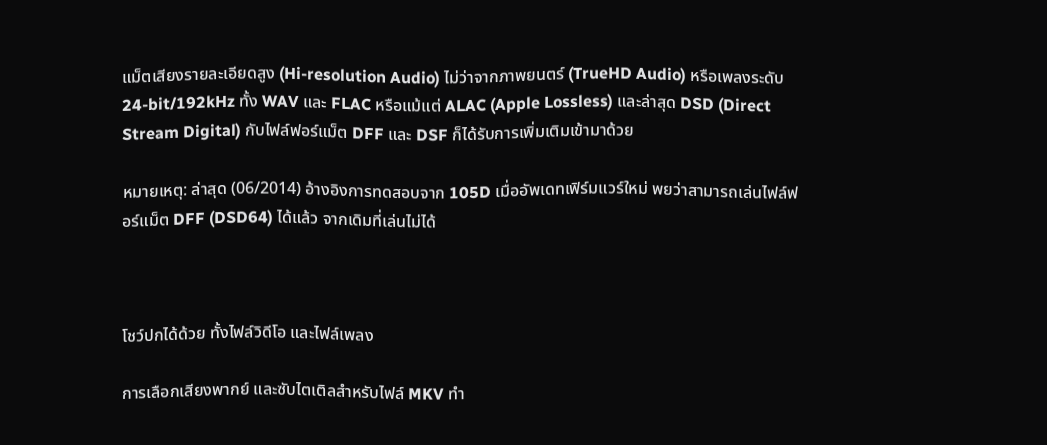แม็ตเสียงรายละเอียดสูง (Hi-resolution Audio) ไม่ว่าจากภาพยนตร์ (TrueHD Audio) หรือเพลงระดับ 24-bit/192kHz ทั้ง WAV และ FLAC หรือแม้แต่ ALAC (Apple Lossless) และล่าสุด DSD (Direct Stream Digital) กับไฟล์ฟอร์แม็ต DFF และ DSF ก็ได้รับการเพิ่มเติมเข้ามาด้วย

หมายเหตุ: ล่าสุด (06/2014) อ้างอิงการทดสอบจาก 105D เมื่ออัพเดทเฟิร์มแวร์ใหม่ พยว่าสามารถเล่นไฟล์ฟอร์แม็ต DFF (DSD64) ได้แล้ว จากเดิมที่เล่นไม่ได้



โชว์ปกได้ด้วย ทั้งไฟล์วิดีโอ และไฟล์เพลง

การเลือกเสียงพากย์ และซับไตเติลสำหรับไฟล์ MKV ทำ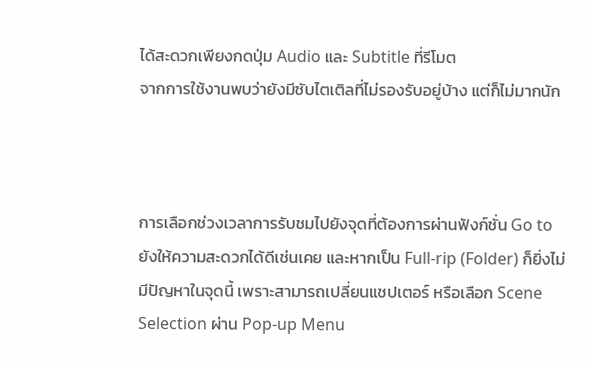ได้สะดวกเพียงกดปุ่ม Audio และ Subtitle ที่รีโมต
จากการใช้งานพบว่ายังมีซับไตเติลที่ไม่รองรับอยู่บ้าง แต่ก็ไม่มากนัก



การเลือกช่วงเวลาการรับชมไปยังจุดที่ต้องการผ่านฟังก์ชั่น Go to ยังให้ความสะดวกได้ดีเช่นเคย และหากเป็น Full-rip (Folder) ก็ยิ่งไม่มีปัญหาในจุดนี้ เพราะสามารถเปลี่ยนแชปเตอร์ หรือเลือก Scene Selection ผ่าน Pop-up Menu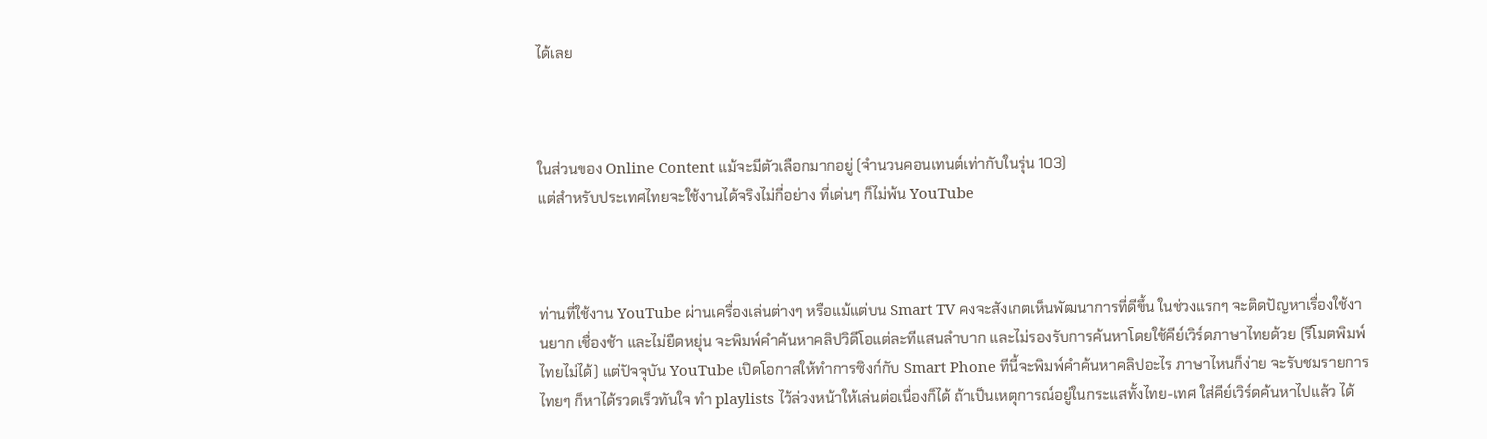ได้เลย



ในส่วนของ Online Content แม้จะมีตัวเลือกมากอยู่ (จำนวนคอนเทนต์เท่ากับในรุ่น 103)
แต่สำหรับประเทศไทยจะใช้งานได้จริงไม่กี่อย่าง ที่เด่นๆ ก็ไม่พ้น YouTube



ท่านที่ใช้งาน YouTube ผ่านเครื่องเล่นต่างๆ หรือแม้แต่บน Smart TV คงจะสังเกตเห็นพัฒนาการที่ดีขึ้น ในช่วงแรกๆ จะติดปัญหาเรื่องใช้งานยาก เชื่องช้า และไม่ยืดหยุ่น จะพิมพ์คำค้นหาคลิปวิดีโอแต่ละทีแสนลำบาก และไม่รองรับการค้นหาโดยใช้คีย์เวิร์ดภาษาไทยด้วย (รีโมตพิมพ์ไทยไม่ได้) แต่ปัจจุบัน YouTube เปิดโอกาสให้ทำการซิงก์กับ Smart Phone ทีนี้จะพิมพ์คำค้นหาคลิปอะไร ภาษาไหนก็ง่าย จะรับชมรายการไทยๆ ก็หาได้รวดเร็วทันใจ ทำ playlists ไว้ล่วงหน้าให้เล่นต่อเนื่องก็ได้ ถ้าเป็นเหตุการณ์อยู่ในกระแสทั้งไทย-เทศ ใส่คีย์เวิร์ดค้นหาไปแล้ว ได้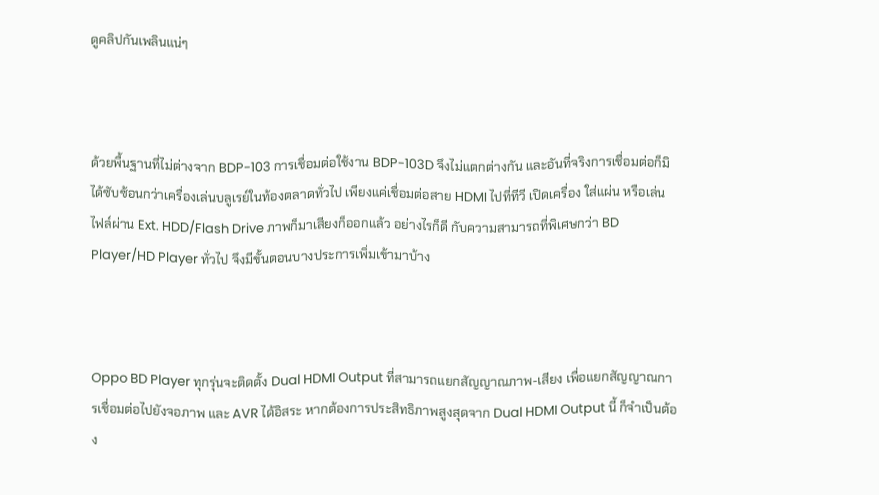ดูคลิปกันเพลินแน่ๆ



ด้วยพื้นฐานที่ไม่ต่างจาก BDP-103 การเชื่อมต่อใช้งาน BDP-103D จึงไม่แตกต่างกัน และอันที่จริงการเชื่อมต่อก็มิได้ซับซ้อนกว่าเครื่องเล่นบลูเรย์ในท้องตลาดทั่วไป เพียงแค่เชื่อมต่อสาย HDMI ไปที่ทีวี เปิดเครื่อง ใส่แผ่น หรือเล่นไฟล์ผ่าน Ext. HDD/Flash Drive ภาพก็มาเสียงก็ออกแล้ว อย่างไรก็ดี กับความสามารถที่พิเศษกว่า BD Player/HD Player ทั่วไป จึงมีขั้นตอนบางประการเพิ่มเข้ามาบ้าง



Oppo BD Player ทุกรุ่นจะติดตั้ง Dual HDMI Output ที่สามารถแยกสัญญาณภาพ-เสียง เพื่อแยกสัญญาณการเชื่อมต่อไปยังจอภาพ และ AVR ได้อิสระ หากต้องการประสิทธิภาพสูงสุดจาก Dual HDMI Output นี้ ก็จำเป็นต้อง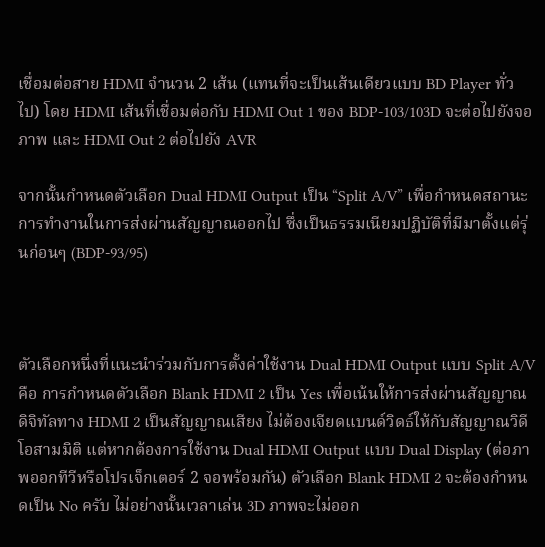เชื่อมต่อสาย HDMI จำนวน 2 เส้น (แทนที่จะเป็นเส้นเดียวแบบ BD Player ทั่วไป) โดย HDMI เส้นที่เชื่อมต่อกับ HDMI Out 1 ของ BDP-103/103D จะต่อไปยังจอภาพ และ HDMI Out 2 ต่อไปยัง AVR

จากนั้นกำหนดตัวเลือก Dual HDMI Output เป็น “Split A/V” เพื่อกำหนดสถานะการทำงานในการส่งผ่านสัญญาณออกไป ซึ่งเป็นธรรมเนียมปฏิบัติที่มีมาตั้งแต่รุ่นก่อนๆ (BDP-93/95)



ตัวเลือกหนึ่งที่แนะนำร่วมกับการตั้งค่าใช้งาน Dual HDMI Output แบบ Split A/V คือ การกำหนดตัวเลือก Blank HDMI 2 เป็น Yes เพื่อเน้นให้การส่งผ่านสัญญาณดิจิทัลทาง HDMI 2 เป็นสัญญาณเสียง ไม่ต้องเจียดแบนด์วิดธ์ให้กับสัญญาณวิดีโอสามมิติ แต่หากต้องการใช้งาน Dual HDMI Output แบบ Dual Display (ต่อภาพออกทีวีหรือโปรเจ็กเตอร์ 2 จอพร้อมกัน) ตัวเลือก Blank HDMI 2 จะต้องกำหนดเป็น No ครับ ไม่อย่างนั้นเวลาเล่น 3D ภาพจะไม่ออก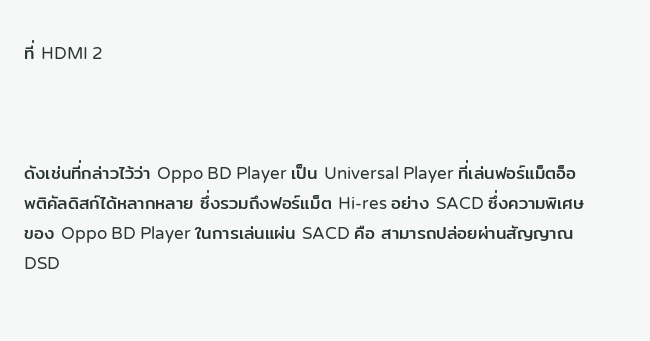ที่ HDMI 2



ดังเช่นที่กล่าวไว้ว่า Oppo BD Player เป็น Universal Player ที่เล่นฟอร์แม็ตอ็อพติคัลดิสก์ได้หลากหลาย ซึ่งรวมถึงฟอร์แม็ต Hi-res อย่าง SACD ซึ่งความพิเศษของ Oppo BD Player ในการเล่นแผ่น SACD คือ สามารถปล่อยผ่านสัญญาณ DSD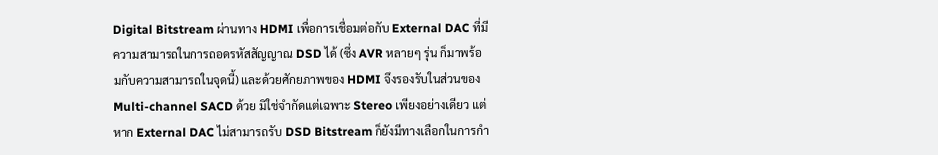Digital Bitstream ผ่านทาง HDMI เพื่อการเชื่อมต่อกับ External DAC ที่มีความสามารถในการถอดรหัสสัญญาณ DSD ได้ (ซึ่ง AVR หลายๆ รุ่น ก็มาพร้อมกับความสามารถในจุดนี้) และด้วยศักยภาพของ HDMI จึงรองรับในส่วนของ Multi-channel SACD ด้วย มิใช่จำกัดแต่เฉพาะ Stereo เพียงอย่างเดียว แต่หาก External DAC ไม่สามารถรับ DSD Bitstream ก็ยังมีทางเลือกในการกำ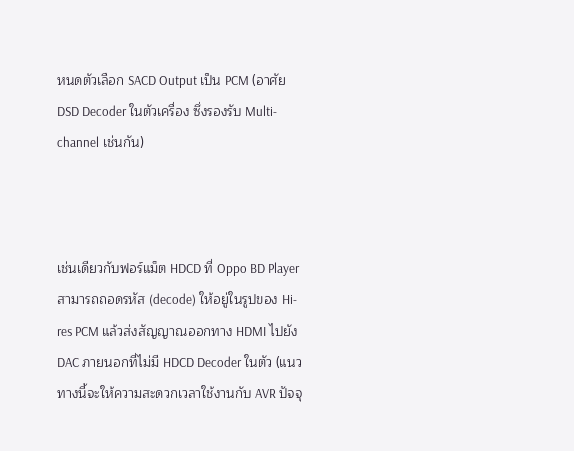หนดตัวเลือก SACD Output เป็น PCM (อาศัย DSD Decoder ในตัวเครื่อง ซึ่งรองรับ Multi-channel เช่นกัน)



เช่นเดียวกับฟอร์แม็ต HDCD ที่ Oppo BD Player สามารถถอดรหัส (decode) ให้อยู่ในรูปของ Hi-res PCM แล้วส่งสัญญาณออกทาง HDMI ไปยัง DAC ภายนอกที่ไม่มี HDCD Decoder ในตัว (แนวทางนี้จะให้ความสะดวกเวลาใช้งานกับ AVR ปัจจุ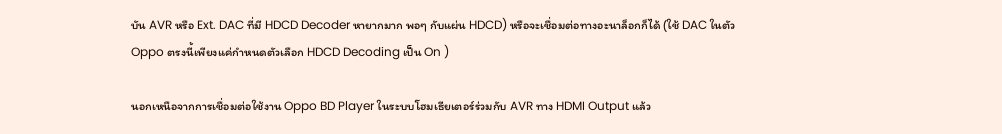บัน AVR หรือ Ext. DAC ที่มี HDCD Decoder หายากมาก พอๆ กับแผ่น HDCD) หรือจะเชื่อมต่อทางอะนาล็อกก็ได้ (ใช้ DAC ในตัว Oppo ตรงนี้เพียงแค่กำหนดตัวเลือก HDCD Decoding เป็น On )

นอกเหนือจากการเชื่อมต่อใช้งาน Oppo BD Player ในระบบโฮมเธียเตอร์ร่วมกับ AVR ทาง HDMI Output แล้ว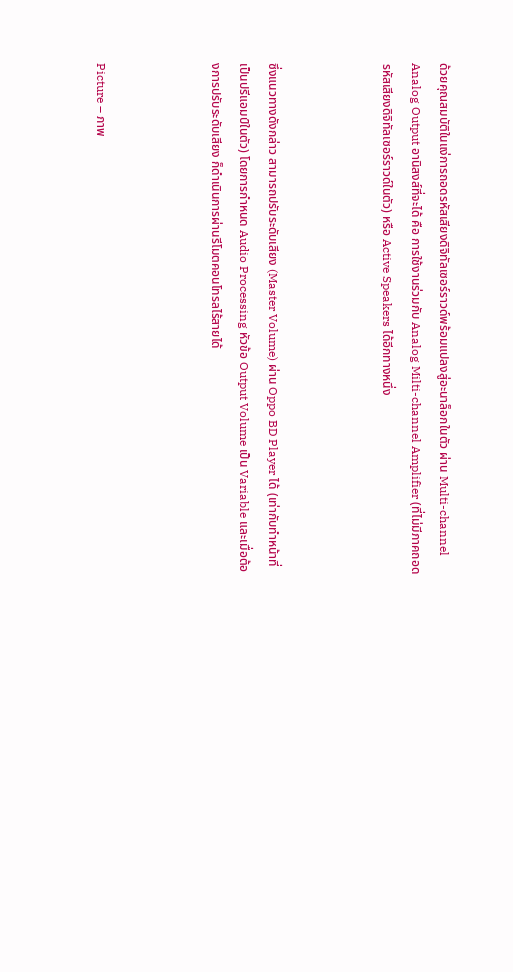ด้วยคุณสมบัติในแง่การถอดรหัสเสียงดิจิทัลเซอร์ราวด์พร้อมแปลงสู่อะนาล็อกในตัว ผ่าน Multi-channel Analog Output อานิสงส์ที่จะได้ คือ การใช้งานร่วมกับ Analog Milti-channel Amplifier (ที่ไม่มีภาคถอดรหัสเสียงดิจิทัลเซอร์ราวด์ในตัว) หรือ Active Speakers ได้อีกทางหนึ่ง



ซึ่งแนวทางดังกล่าว สามารถปรับระดับเสียง (Master Volume) ผ่าน Oppo BD Player ได้ (เท่ากับทำหน้าที่เป็นปรีแอมป์ในตัว) โดยการกำหนด Audio Processing หัวข้อ Output Volume เป็น Variable และเมื่อต้องการปรับระดับเสียง ก็ดำเนินการผ่านรีโมตคอนโทรลไร้สายได้



Picture – ภาพ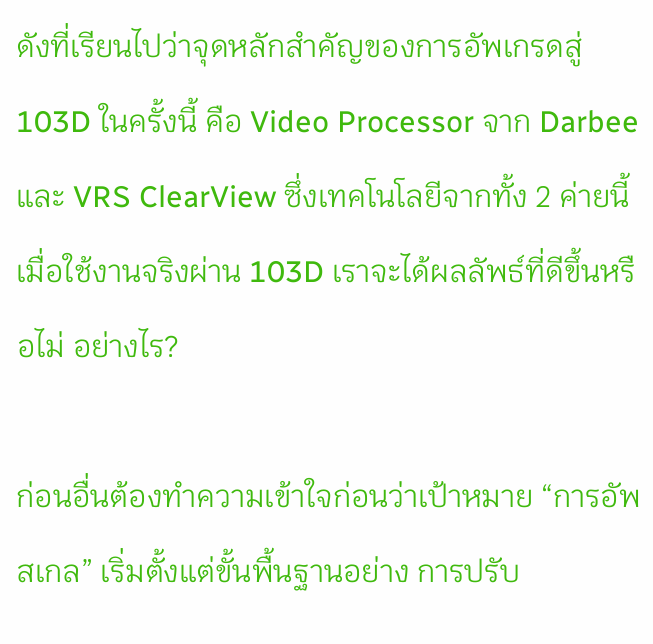ดังที่เรียนไปว่าจุดหลักสำคัญของการอัพเกรดสู่ 103D ในครั้งนี้ คือ Video Processor จาก Darbee
และ VRS ClearView ซึ่งเทคโนโลยีจากทั้ง 2 ค่ายนี้ เมื่อใช้งานจริงผ่าน 103D เราจะได้ผลลัพธ์ที่ดีขึ้นหรือไม่ อย่างไร?

ก่อนอื่นต้องทำความเข้าใจก่อนว่าเป้าหมาย “การอัพสเกล” เริ่มตั้งแต่ขั้นพื้นฐานอย่าง การปรับ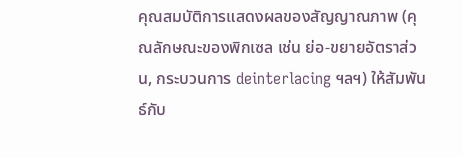คุณสมบัติการแสดงผลของสัญญาณภาพ (คุณลักษณะของพิกเซล เช่น ย่อ-ขยายอัตราส่วน, กระบวนการ deinterlacing ฯลฯ) ให้สัมพันธ์กับ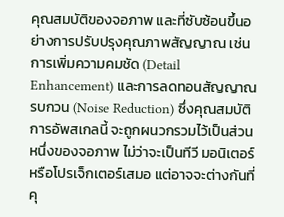คุณสมบัติของจอภาพ และที่ซับซ้อนขึ้นอย่างการปรับปรุงคุณภาพสัญญาณ เช่น การเพิ่มความคมชัด (Detail Enhancement) และการลดทอนสัญญาณรบกวน (Noise Reduction) ซึ่งคุณสมบัติการอัพสเกลนี้ จะถูกผนวกรวมไว้เป็นส่วนหนึ่งของจอภาพ ไม่ว่าจะเป็นทีวี มอนิเตอร์ หรือโปรเจ็กเตอร์เสมอ แต่อาจจะต่างกันที่คุ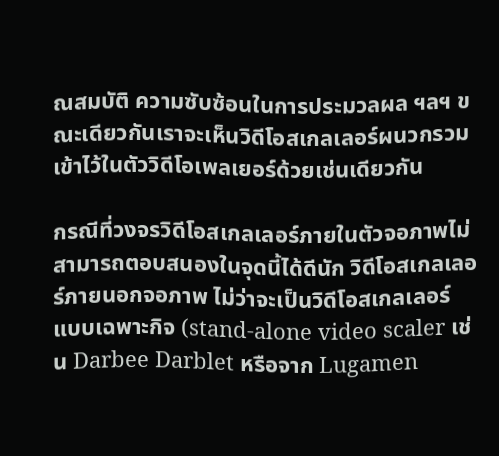ณสมบัติ ความซับซ้อนในการประมวลผล ฯลฯ ขณะเดียวกันเราจะเห็นวิดีโอสเกลเลอร์ผนวกรวมเข้าไว้ในตัววิดีโอเพลเยอร์ด้วยเช่นเดียวกัน

กรณีที่วงจรวิดีโอสเกลเลอร์ภายในตัวจอภาพไม่สามารถตอบสนองในจุดนี้ได้ดีนัก วิดีโอสเกลเลอร์ภายนอกจอภาพ ไม่ว่าจะเป็นวิดีโอสเกลเลอร์แบบเฉพาะกิจ (stand-alone video scaler เช่น Darbee Darblet หรือจาก Lugamen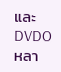และ DVDO หลา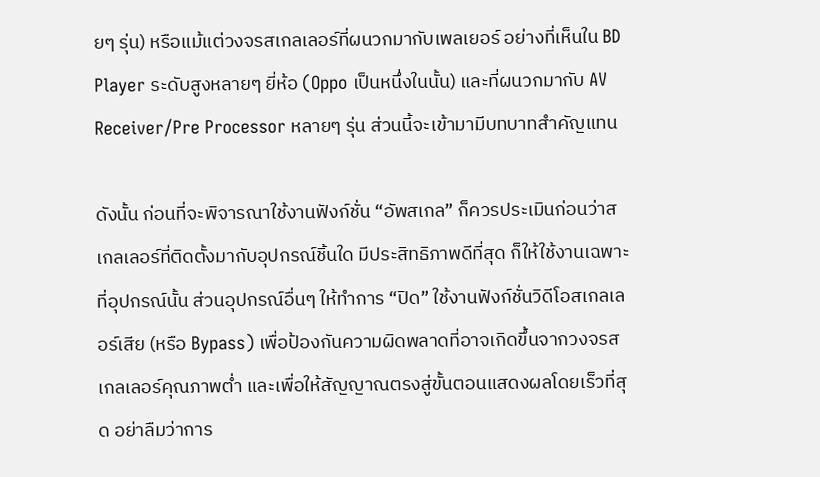ยๆ รุ่น) หรือแม้แต่วงจรสเกลเลอร์ที่ผนวกมากับเพลเยอร์ อย่างที่เห็นใน BD Player ระดับสูงหลายๆ ยี่ห้อ (Oppo เป็นหนึ่งในนั้น) และที่ผนวกมากับ AV Receiver/Pre Processor หลายๆ รุ่น ส่วนนี้จะเข้ามามีบทบาทสำคัญแทน

ดังนั้น ก่อนที่จะพิจารณาใช้งานฟังก์ชั่น “อัพสเกล” ก็ควรประเมินก่อนว่าสเกลเลอร์ที่ติดตั้งมากับอุปกรณ์ชิ้นใด มีประสิทธิภาพดีที่สุด ก็ให้ใช้งานเฉพาะที่อุปกรณ์นั้น ส่วนอุปกรณ์อื่นๆ ให้ทำการ “ปิด” ใช้งานฟังก์ชั่นวิดีโอสเกลเลอร์เสีย (หรือ Bypass) เพื่อป้องกันความผิดพลาดที่อาจเกิดขึ้นจากวงจรสเกลเลอร์คุณภาพต่ำ และเพื่อให้สัญญาณตรงสู่ขั้นตอนแสดงผลโดยเร็วที่สุด อย่าลืมว่าการ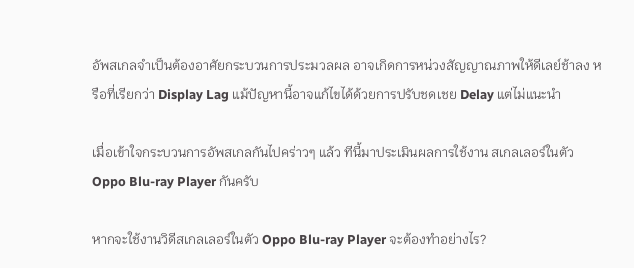อัพสเกลจำเป็นต้องอาศัยกระบวนการประมวลผล อาจเกิดการหน่วงสัญญาณภาพให้ดีเลย์ช้าลง หรือที่เรียกว่า Display Lag แม้ปัญหานี้อาจแก้ไขได้ด้วยการปรับชดเชย Delay แต่ไม่แนะนำ

เมื่อเข้าใจกระบวนการอัพสเกลกันไปคร่าวๆ แล้ว ทีนี้มาประเมินผลการใช้งาน สเกลเลอร์ในตัว Oppo Blu-ray Player กันครับ

หากจะใช้งานวิดีสเกลเลอร์ในตัว Oppo Blu-ray Player จะต้องทำอย่างไร?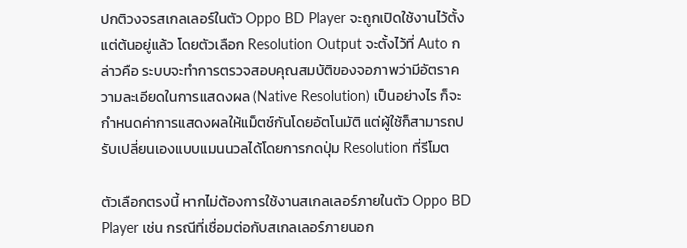ปกติวงจรสเกลเลอร์ในตัว Oppo BD Player จะถูกเปิดใช้งานไว้ตั้งแต่ต้นอยู่แล้ว โดยตัวเลือก Resolution Output จะตั้งไว้ที่ Auto กล่าวคือ ระบบจะทำการตรวจสอบคุณสมบัติของจอภาพว่ามีอัตราความละเอียดในการแสดงผล (Native Resolution) เป็นอย่างไร ก็จะกำหนดค่าการแสดงผลให้แม็ตช์กันโดยอัตโนมัติ แต่ผู้ใช้ก็สามารถปรับเปลี่ยนเองแบบแมนนวลได้โดยการกดปุ่ม Resolution ที่รีโมต

ตัวเลือกตรงนี้ หากไม่ต้องการใช้งานสเกลเลอร์ภายในตัว Oppo BD Player เช่น กรณีที่เชื่อมต่อกับสเกลเลอร์ภายนอก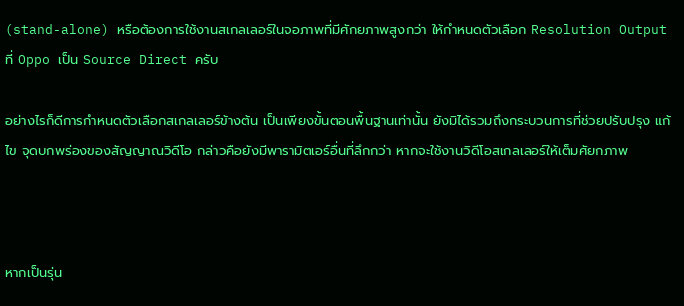(stand-alone) หรือต้องการใช้งานสเกลเลอร์ในจอภาพที่มีศักยภาพสูงกว่า ให้กำหนดตัวเลือก Resolution Output ที่ Oppo เป็น Source Direct ครับ

อย่างไรก็ดีการกำหนดตัวเลือกสเกลเลอร์ข้างต้น เป็นเพียงขั้นตอนพื้นฐานเท่านั้น ยังมิได้รวมถึงกระบวนการที่ช่วยปรับปรุง แก้ไข จุดบกพร่องของสัญญาณวิดีโอ กล่าวคือยังมีพารามิตเอร์อื่นที่ลึกกว่า หากจะใช้งานวิดีโอสเกลเลอร์ให้เต็มศัยกภาพ



หากเป็นรุ่น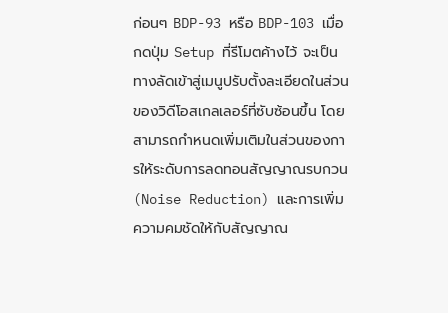ก่อนๆ BDP-93 หรือ BDP-103 เมื่อกดปุ่ม Setup ที่รีโมตค้างไว้ จะเป็นทางลัดเข้าสู่เมนูปรับตั้งละเอียดในส่วนของวิดีโอสเกลเลอร์ที่ซับซ้อนขึ้น โดยสามารถกำหนดเพิ่มเติมในส่วนของการให้ระดับการลดทอนสัญญาณรบกวน (Noise Reduction) และการเพิ่มความคมชัดให้กับสัญญาณ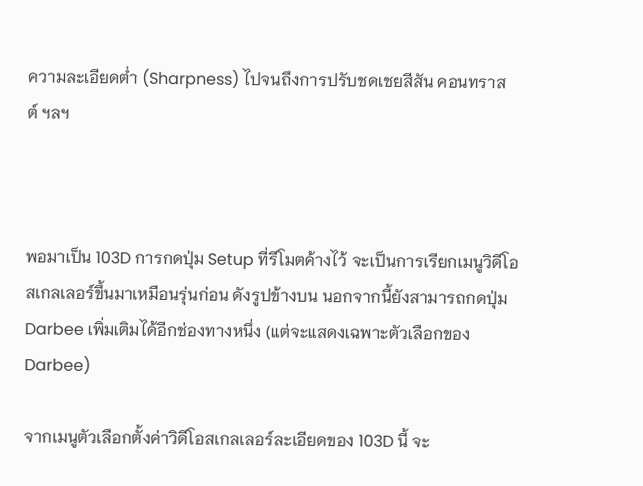ความละเอียดต่ำ (Sharpness) ไปจนถึงการปรับชดเชยสีสัน คอนทราสต์ ฯลฯ



พอมาเป็น 103D การกดปุ่ม Setup ที่รีโมตค้างไว้ จะเป็นการเรียกเมนูวิดีโอสเกลเลอร์ขึ้นมาเหมือนรุ่นก่อน ดังรูปข้างบน นอกจากนี้ยังสามารถกดปุ่ม Darbee เพิ่มเติมได้อีกช่องทางหนึ่ง (แต่จะแสดงเฉพาะตัวเลือกของ Darbee)

จากเมนูตัวเลือกตั้งค่าวิดีโอสเกลเลอร์ละเอียดของ 103D นี้ จะ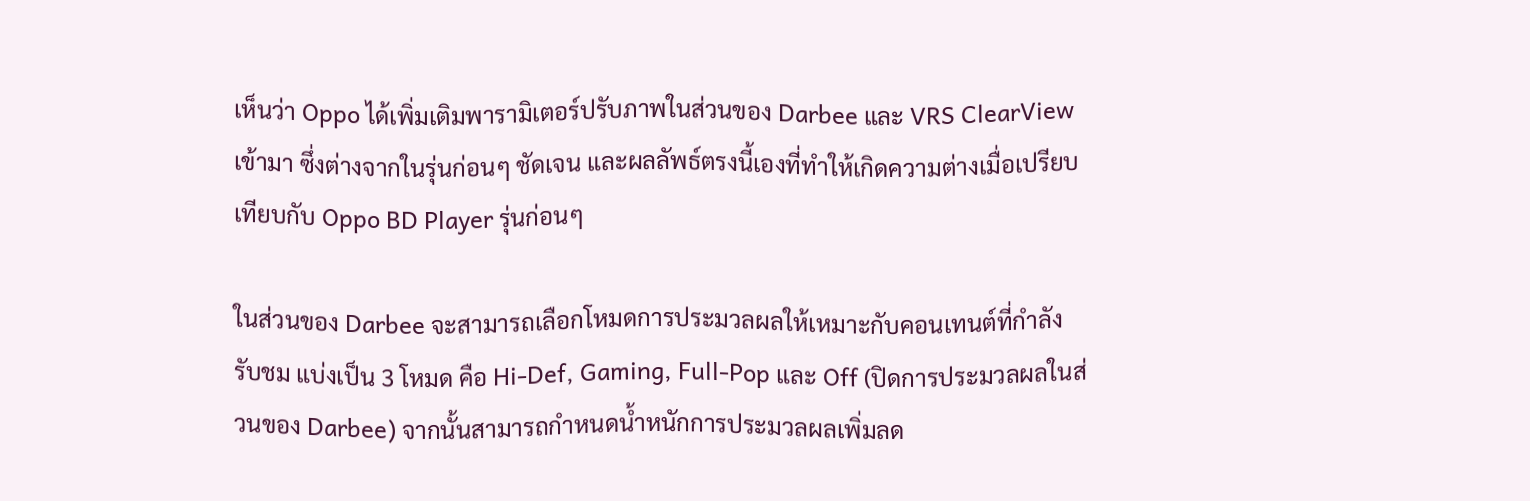เห็นว่า Oppo ได้เพิ่มเติมพารามิเตอร์ปรับภาพในส่วนของ Darbee และ VRS ClearView เข้ามา ซึ่งต่างจากในรุ่นก่อนๆ ชัดเจน และผลลัพธ์ตรงนี้เองที่ทำให้เกิดความต่างเมื่อเปรียบเทียบกับ Oppo BD Player รุ่นก่อนๆ

ในส่วนของ Darbee จะสามารถเลือกโหมดการประมวลผลให้เหมาะกับคอนเทนต์ที่กำลังรับชม แบ่งเป็น 3 โหมด คือ Hi-Def, Gaming, Full-Pop และ Off (ปิดการประมวลผลในส่วนของ Darbee) จากนั้นสามารถกำหนดน้ำหนักการประมวลผลเพิ่มลด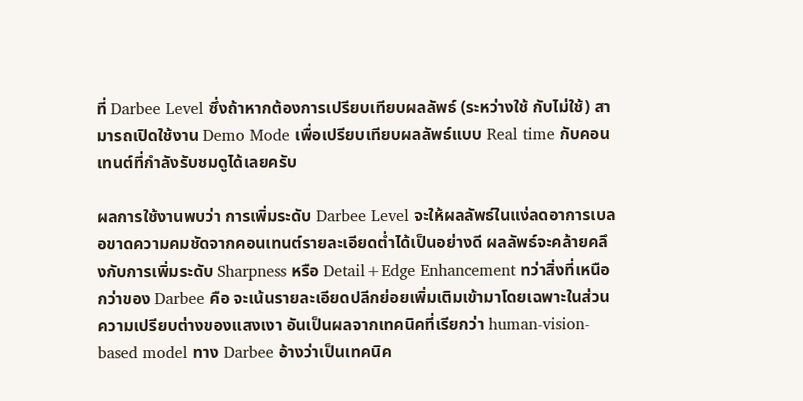ที่ Darbee Level ซึ่งถ้าหากต้องการเปรียบเทียบผลลัพธ์ (ระหว่างใช้ กับไม่ใช้) สามารถเปิดใช้งาน Demo Mode เพื่อเปรียบเทียบผลลัพธ์แบบ Real time กับคอนเทนต์ที่กำลังรับชมดูได้เลยครับ

ผลการใช้งานพบว่า การเพิ่มระดับ Darbee Level จะให้ผลลัพธ์ในแง่ลดอาการเบลอขาดความคมชัดจากคอนเทนต์รายละเอียดต่ำได้เป็นอย่างดี ผลลัพธ์จะคล้ายคลึงกับการเพิ่มระดับ Sharpness หรือ Detail+Edge Enhancement ทว่าสิ่งที่เหนือกว่าของ Darbee คือ จะเน้นรายละเอียดปลีกย่อยเพิ่มเติมเข้ามาโดยเฉพาะในส่วนความเปรียบต่างของแสงเงา อันเป็นผลจากเทคนิคที่เรียกว่า human-vision-based model ทาง Darbee อ้างว่าเป็นเทคนิค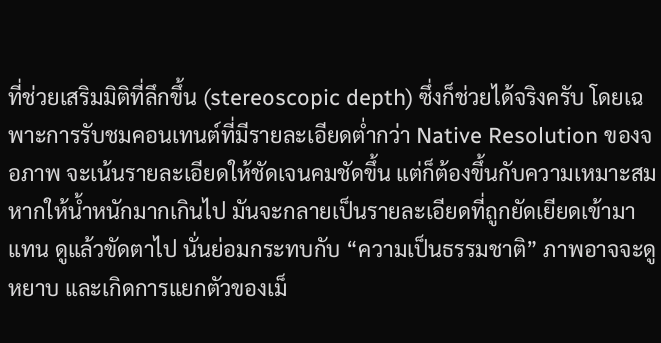ที่ช่วยเสริมมิติที่ลึกขึ้น (stereoscopic depth) ซึ่งก็ช่วยได้จริงครับ โดยเฉพาะการรับชมคอนเทนต์ที่มีรายละเอียดต่ำกว่า Native Resolution ของจอภาพ จะเน้นรายละเอียดให้ชัดเจนคมชัดขึ้น แต่ก็ต้องขึ้นกับความเหมาะสม หากให้น้ำหนักมากเกินไป มันจะกลายเป็นรายละเอียดที่ถูกยัดเยียดเข้ามาแทน ดูแล้วขัดตาไป นั่นย่อมกระทบกับ “ความเป็นธรรมชาติ” ภาพอาจจะดูหยาบ และเกิดการแยกตัวของเม็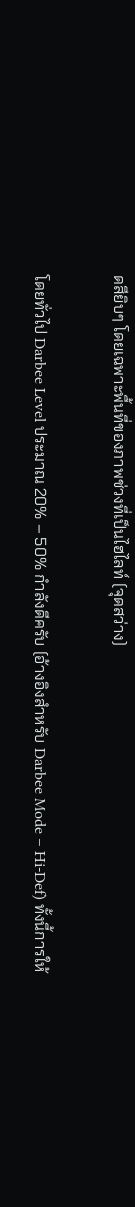ดสียิบๆ โดยเฉพาะพื้นที่ของภาพช่วงที่เป็นไฮไลท์ (จุดสว่าง)

โดยทั่วไป Darbee Level ประมาณ 20% – 50% กำลังดีครับ (อ้างอิงสำหรับ Darbee Mode – Hi-Def) ทั้งนี้การให้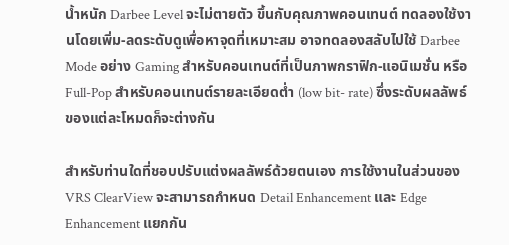น้ำหนัก Darbee Level จะไม่ตายตัว ขึ้นกับคุณภาพคอนเทนต์ ทดลองใช้งานโดยเพิ่ม-ลดระดับดูเพื่อหาจุดที่เหมาะสม อาจทดลองสลับไปใช้ Darbee Mode อย่าง Gaming สำหรับคอนเทนต์ที่เป็นภาพกราฟิก-แอนิเมชั่น หรือ Full-Pop สำหรับคอนเทนต์รายละเอียดต่ำ (low bit- rate) ซึ่งระดับผลลัพธ์ของแต่ละโหมดก็จะต่างกัน

สำหรับท่านใดที่ชอบปรับแต่งผลลัพธ์ด้วยตนเอง การใช้งานในส่วนของ VRS ClearView จะสามารถกำหนด Detail Enhancement และ Edge Enhancement แยกกัน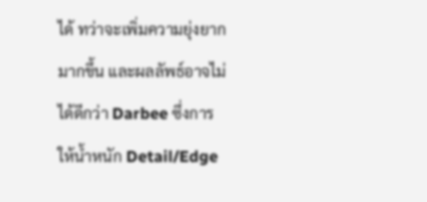ได้ ทว่าจะเพิ่มความยุ่งยากมากขึ้น และผลลัพธ์อาจไม่ได้ดีกว่า Darbee ซึ่งการให้น้ำหนัก Detail/Edge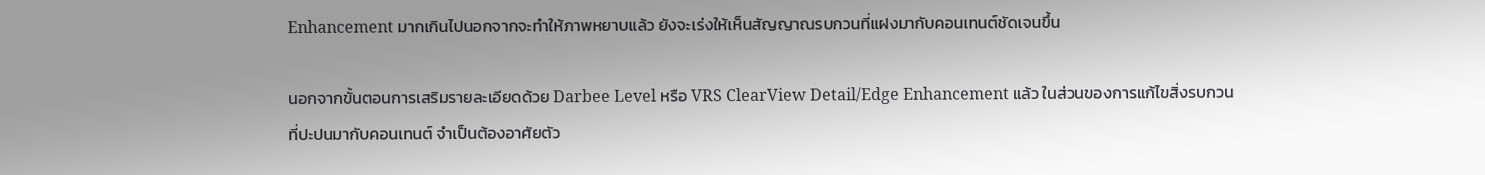Enhancement มากเกินไปนอกจากจะทำให้ภาพหยาบแล้ว ยังจะเร่งให้เห็นสัญญาณรบกวนที่แฝงมากับคอนเทนต์ชัดเจนขึ้น

นอกจากขั้นตอนการเสริมรายละเอียดด้วย Darbee Level หรือ VRS ClearView Detail/Edge Enhancement แล้ว ในส่วนของการแก้ไขสิ่งรบกวนที่ปะปนมากับคอนเทนต์ จำเป็นต้องอาศัยตัว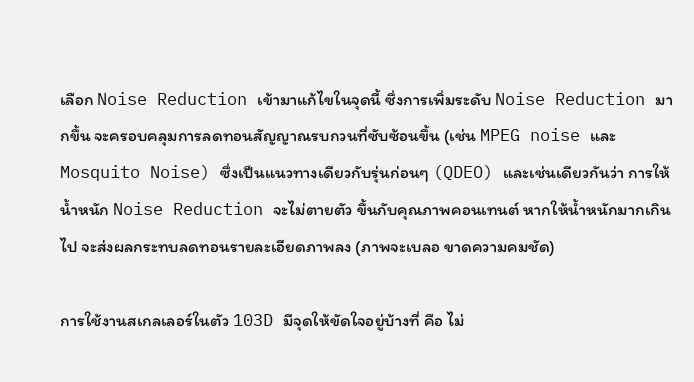เลือก Noise Reduction เข้ามาแก้ไขในจุดนี้ ซึ่งการเพิ่มระดับ Noise Reduction มากขึ้น จะครอบคลุมการลดทอนสัญญาณรบกวนที่ซับซ้อนขึ้น (เช่น MPEG noise และ Mosquito Noise) ซึ่งเป็นแนวทางเดียวกับรุ่นก่อนๆ (QDEO) และเช่นเดียวกันว่า การให้น้ำหนัก Noise Reduction จะไม่ตายตัว ขึ้นกับคุณภาพคอนเทนต์ หากให้น้ำหนักมากเกินไป จะส่งผลกระทบลดทอนรายละเอียดภาพลง (ภาพจะเบลอ ขาดความคมชัด)

การใช้งานสเกลเลอร์ในตัว 103D มีจุดให้ขัดใจอยู่บ้างที่ คือ ไม่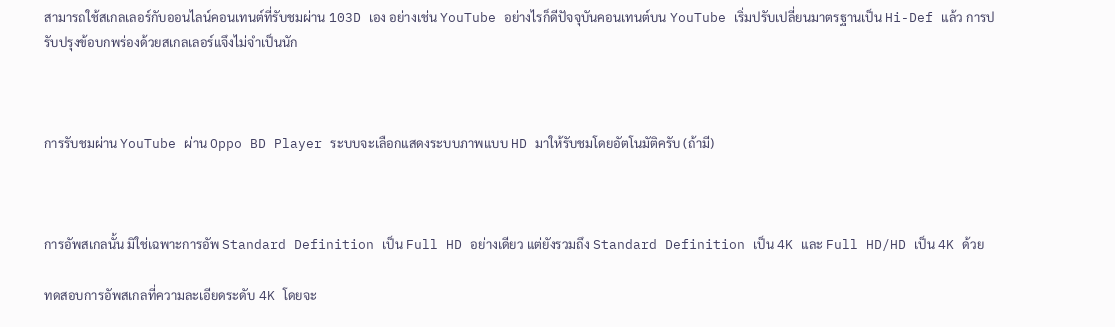สามารถใช้สเกลเลอร์กับออนไลน์คอนเทนต์ที่รับชมผ่าน 103D เอง อย่างเช่น YouTube อย่างไรก็ดีปัจจุบันคอนเทนต์บน YouTube เริ่มปรับเปลี่ยนมาตรฐานเป็น Hi-Def แล้ว การปรับปรุงข้อบกพร่องด้วยสเกลเลอร์แจึงไม่จำเป็นนัก



การรับชมผ่าน YouTube ผ่าน Oppo BD Player ระบบจะเลือกแสดงระบบภาพแบบ HD มาให้รับชมโดยอัตโนมัติครับ (ถ้ามี)



การอัพสเกลนั้น มิใช่เฉพาะการอัพ Standard Definition เป็น Full HD อย่างเดียว แต่ยังรวมถึง Standard Definition เป็น 4K และ Full HD/HD เป็น 4K ด้วย

ทดสอบการอัพสเกลที่ความละเอียดระดับ 4K โดยจะ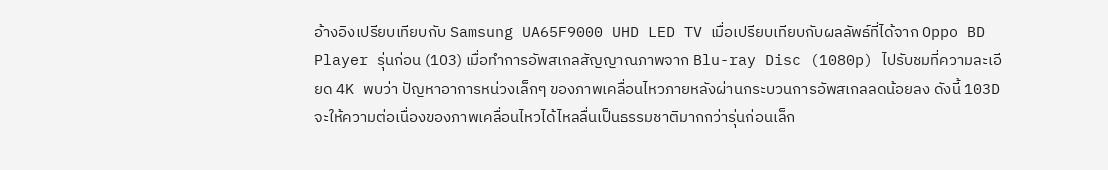อ้างอิงเปรียบเทียบกับ Samsung UA65F9000 UHD LED TV เมื่อเปรียบเทียบกับผลลัพธ์ที่ได้จาก Oppo BD Player รุ่นก่อน (103) เมื่อทำการอัพสเกลสัญญาณภาพจาก Blu-ray Disc (1080p) ไปรับชมที่ความละเอียด 4K พบว่า ปัญหาอาการหน่วงเล็กๆ ของภาพเคลื่อนไหวภายหลังผ่านกระบวนการอัพสเกลลดน้อยลง ดังนี้ 103D จะให้ความต่อเนื่องของภาพเคลื่อนไหวได้ไหลลื่นเป็นธรรมชาติมากกว่ารุ่นก่อนเล็ก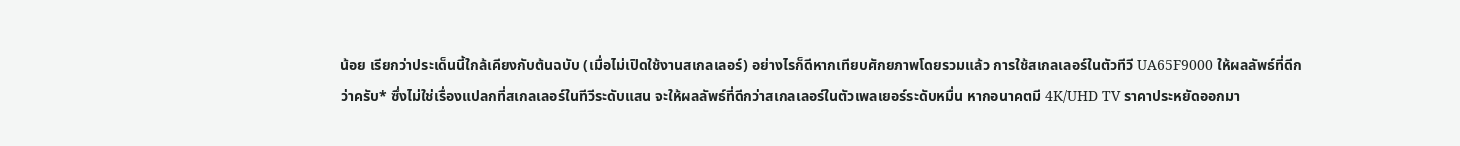น้อย เรียกว่าประเด็นนี้ใกล้เคียงกับต้นฉบับ (เมื่อไม่เปิดใช้งานสเกลเลอร์) อย่างไรก็ดีหากเทียบศักยภาพโดยรวมแล้ว การใช้สเกลเลอร์ในตัวทีวี UA65F9000 ให้ผลลัพธ์ที่ดีกว่าครับ* ซึ่งไม่ใช่เรื่องแปลกที่สเกลเลอร์ในทีวีระดับแสน จะให้ผลลัพธ์ที่ดีกว่าสเกลเลอร์ในตัวเพลเยอร์ระดับหมื่น หากอนาคตมี 4K/UHD TV ราคาประหยัดออกมา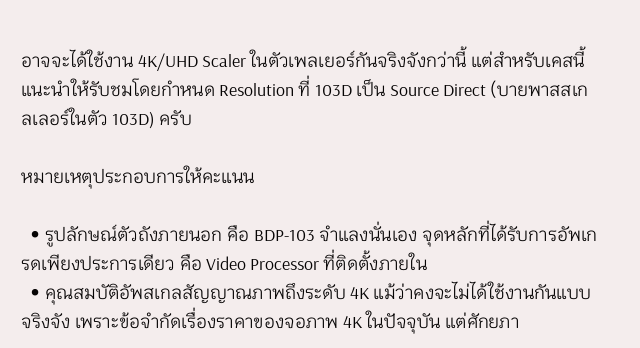อาจจะได้ใช้งาน 4K/UHD Scaler ในตัวเพลเยอร์กันจริงจังกว่านี้ แต่สำหรับเคสนี้ แนะนำให้รับชมโดยกำหนด Resolution ที่ 103D เป็น Source Direct (บายพาสสเกลเลอร์ในตัว 103D) ครับ

หมายเหตุประกอบการให้คะแนน

  • รูปลักษณ์ตัวถังภายนอก คือ BDP-103 จำแลงนั่นเอง จุดหลักที่ได้รับการอัพเกรดเพียงประการเดียว คือ Video Processor ที่ติดตั้งภายใน
  • คุณสมบัติอัพสเกลสัญญาณภาพถึงระดับ 4K แม้ว่าคงจะไม่ได้ใช้งานกันแบบจริงจัง เพราะข้อจำกัดเรื่องราคาของจอภาพ 4K ในปัจจุบัน แต่ศักยภา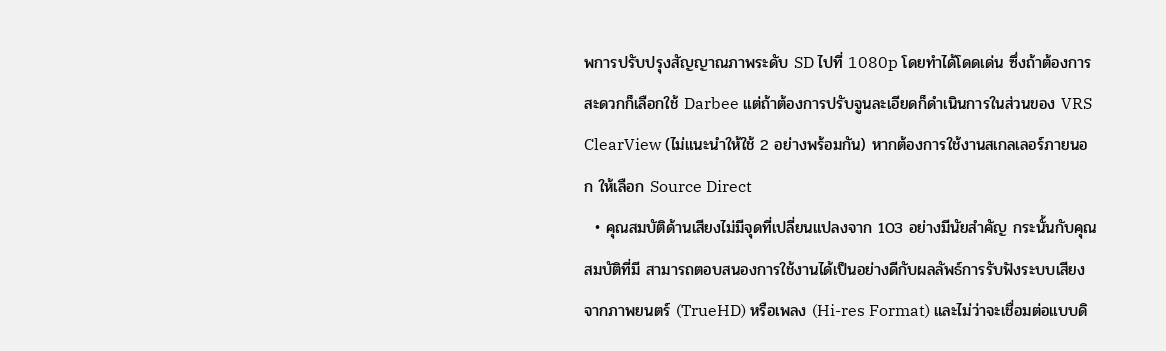พการปรับปรุงสัญญาณภาพระดับ SD ไปที่ 1080p โดยทำได้โดดเด่น ซึ่งถ้าต้องการสะดวกก็เลือกใช้ Darbee แต่ถ้าต้องการปรับจูนละเอียดก็ดำเนินการในส่วนของ VRS ClearView (ไม่แนะนำให้ใช้ 2 อย่างพร้อมกัน) หากต้องการใช้งานสเกลเลอร์ภายนอก ให้เลือก Source Direct
  • คุณสมบัติด้านเสียงไม่มีจุดที่เปลี่ยนแปลงจาก 103 อย่างมีนัยสำคัญ กระนั้นกับคุณสมบัติที่มี สามารถตอบสนองการใช้งานได้เป็นอย่างดีกับผลลัพธ์การรับฟังระบบเสียงจากภาพยนตร์ (TrueHD) หรือเพลง (Hi-res Format) และไม่ว่าจะเชื่อมต่อแบบดิ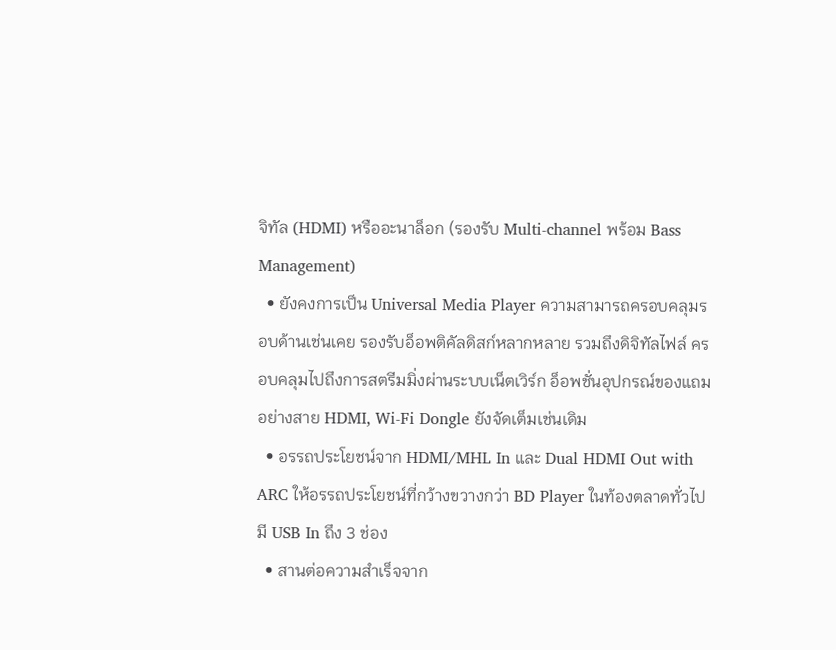จิทัล (HDMI) หรืออะนาล็อก (รองรับ Multi-channel พร้อม Bass Management)
  • ยังคงการเป็น Universal Media Player ความสามารถครอบคลุมรอบด้านเช่นเคย รองรับอ็อพติคัลดิสก์หลากหลาย รวมถึงดิจิทัลไฟล์ ครอบคลุมไปถึงการสตรีมมิ่งผ่านระบบเน็ตเวิร์ก อ็อพชั่นอุปกรณ์ของแถมอย่างสาย HDMI, Wi-Fi Dongle ยังจัดเต็มเช่นเดิม
  • อรรถประโยชน์จาก HDMI/MHL In และ Dual HDMI Out with ARC ให้อรรถประโยชน์ที่กว้างขวางกว่า BD Player ในท้องตลาดทั่วไป มี USB In ถึง 3 ช่อง
  • สานต่อความสำเร็จจาก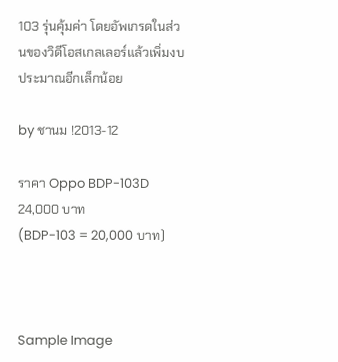103 รุ่นคุ้มค่า โดยอัพเกรดในส่วนของวิดีโอสเกลเลอร์แล้วเพิ่มงบประมาณอีกเล็กน้อย

by ชานม !2013-12

ราคา Oppo BDP-103D
24,000 บาท
(BDP-103 = 20,000 บาท)



Sample Image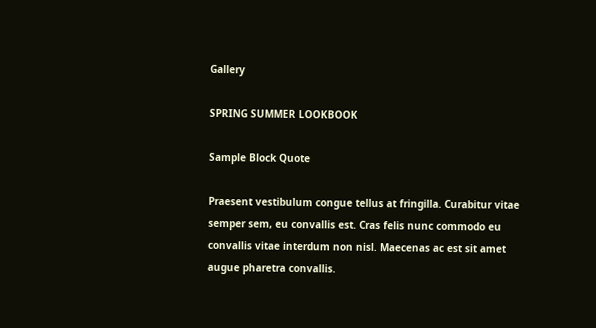Gallery

SPRING SUMMER LOOKBOOK

Sample Block Quote

Praesent vestibulum congue tellus at fringilla. Curabitur vitae semper sem, eu convallis est. Cras felis nunc commodo eu convallis vitae interdum non nisl. Maecenas ac est sit amet augue pharetra convallis.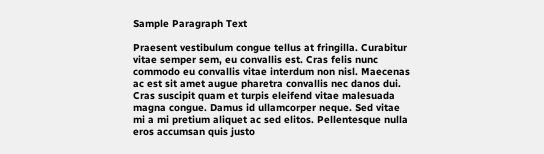Sample Paragraph Text

Praesent vestibulum congue tellus at fringilla. Curabitur vitae semper sem, eu convallis est. Cras felis nunc commodo eu convallis vitae interdum non nisl. Maecenas ac est sit amet augue pharetra convallis nec danos dui. Cras suscipit quam et turpis eleifend vitae malesuada magna congue. Damus id ullamcorper neque. Sed vitae mi a mi pretium aliquet ac sed elitos. Pellentesque nulla eros accumsan quis justo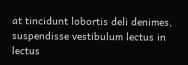at tincidunt lobortis deli denimes, suspendisse vestibulum lectus in lectus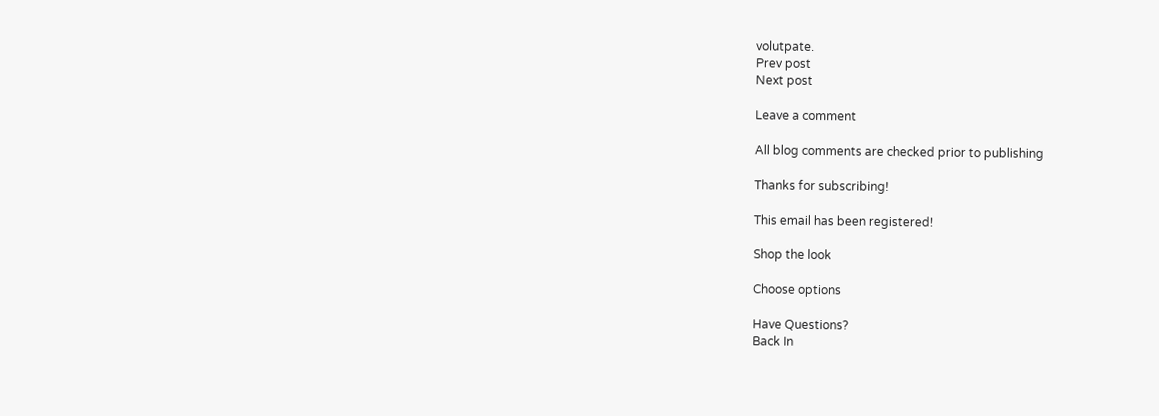volutpate.
Prev post
Next post

Leave a comment

All blog comments are checked prior to publishing

Thanks for subscribing!

This email has been registered!

Shop the look

Choose options

Have Questions?
Back In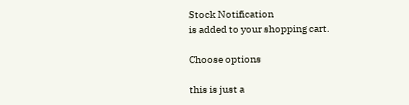Stock Notification
is added to your shopping cart.

Choose options

this is just a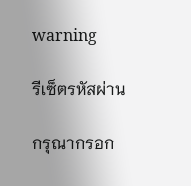warning

รีเซ็ตรหัสผ่าน

กรุณากรอก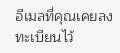อีเมลที่คุณเคยลงทะเบียนไว้